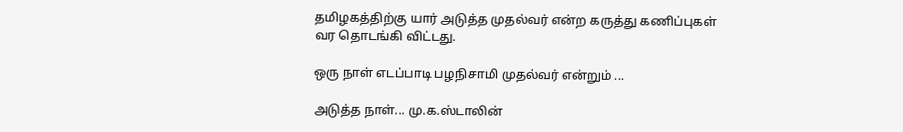தமிழகத்திற்கு யார் அடுத்த முதல்வர் என்ற கருத்து கணிப்புகள் வர தொடங்கி விட்டது.

ஒரு நாள் எடப்பாடி பழநிசாமி முதல்வர் என்றும் ...

அடுத்த நாள்... மு.க.ஸ்டாலின்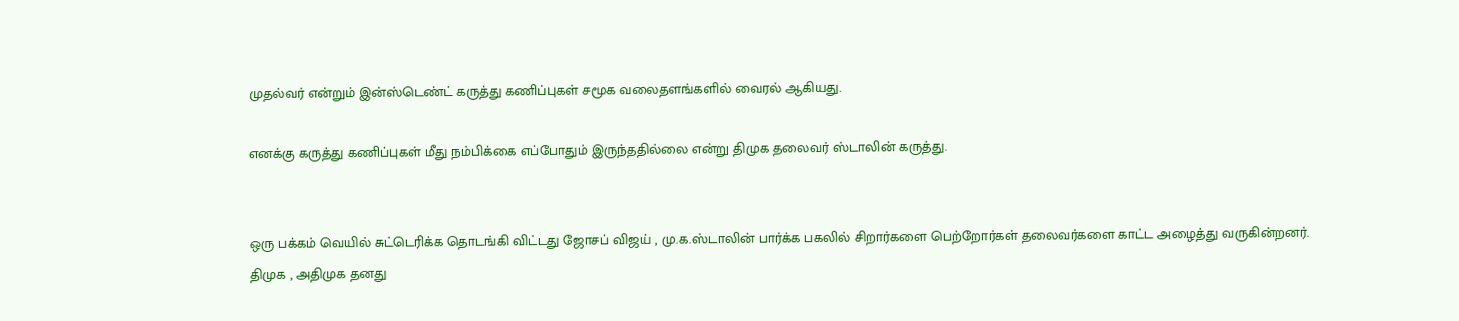முதல்வர் என்றும் இன்ஸ்டெண்ட் கருத்து கணிப்புகள் சமூக வலைதளங்களில் வைரல் ஆகியது.

எனக்கு கருத்து கணிப்புகள் மீது நம்பிக்கை எப்போதும் இருந்ததில்லை என்று திமுக தலைவர் ஸ்டாலின் கருத்து.


ஒரு பக்கம் வெயில் சுட்டெரிக்க தொடங்கி விட்டது ஜோசப் விஜய் , மு.க.ஸ்டாலின் பார்க்க பகலில் சிறார்களை பெற்றோர்கள் தலைவர்களை காட்ட அழைத்து வருகின்றனர்.
திமுக , அதிமுக தனது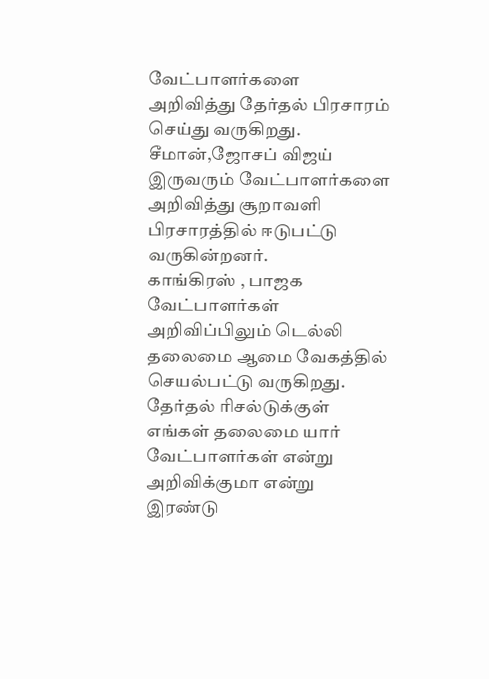வேட்பாளர்களை அறிவித்து தேர்தல் பிரசாரம் செய்து வருகிறது.
சீமான்,ஜோசப் விஜய் இருவரும் வேட்பாளர்களை அறிவித்து சூறாவளி பிரசாரத்தில் ஈடுபட்டு வருகின்றனர்.
காங்கிரஸ் , பாஜக வேட்பாளர்கள் அறிவிப்பிலும் டெல்லி தலைமை ஆமை வேகத்தில் செயல்பட்டு வருகிறது.
தேர்தல் ரிசல்டுக்குள் எங்கள் தலைமை யார் வேட்பாளர்கள் என்று அறிவிக்குமா என்று இரண்டு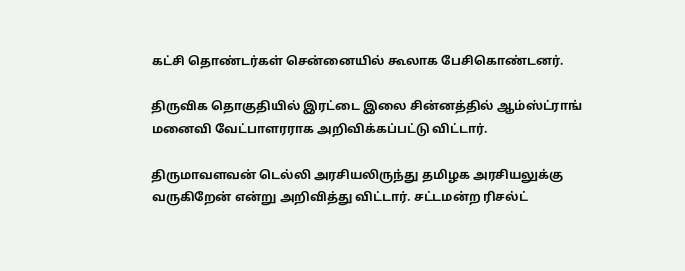கட்சி தொண்டர்கள் சென்னையில் கூலாக பேசிகொண்டனர்.

திருவிக தொகுதியில் இரட்டை இலை சின்னத்தில் ஆம்ஸ்ட்ராங் மனைவி வேட்பாளரராக அறிவிக்கப்பட்டு விட்டார்.

திருமாவளவன் டெல்லி அரசியலிருந்து தமிழக அரசியலுக்கு வருகிறேன் என்று அறிவித்து விட்டார். சட்டமன்ற ரிசல்ட்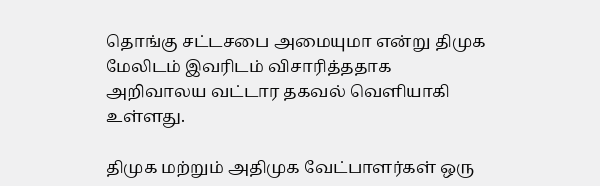தொங்கு சட்டசபை அமையுமா என்று திமுக மேலிடம் இவரிடம் விசாரித்ததாக அறிவாலய வட்டார தகவல் வெளியாகி உள்ளது.

திமுக மற்றும் அதிமுக வேட்பாளர்கள் ஒரு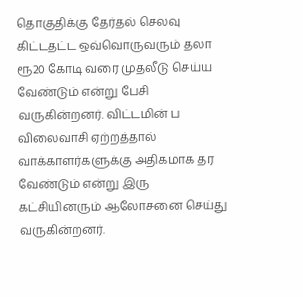தொகுதிக்கு தேர்தல் செலவு கிட்டதட்ட ஒவ்வொருவரும் தலா ரூ20 கோடி வரை முதலீடு செய்ய வேண்டும் என்று பேசி வருகின்றனர். விட்டமின் ப விலைவாசி ஏற்றத்தால் வாக்காளர்களுக்கு அதிகமாக தர வேண்டும் என்று இரு கட்சியினரும் ஆலோசனை செய்து வருகின்றனர்.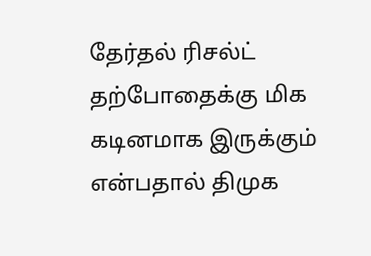தேர்தல் ரிசல்ட் தற்போதைக்கு மிக கடினமாக இருக்கும் என்பதால் திமுக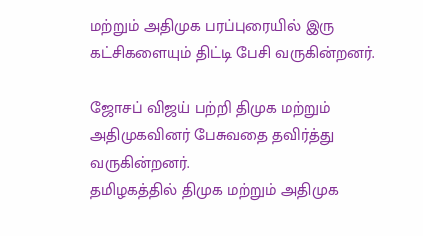மற்றும் அதிமுக பரப்புரையில் இரு கட்சிகளையும் திட்டி பேசி வருகின்றனர்.

ஜோசப் விஜய் பற்றி திமுக மற்றும் அதிமுகவினர் பேசுவதை தவிர்த்து வருகின்றனர்.
தமிழகத்தில் திமுக மற்றும் அதிமுக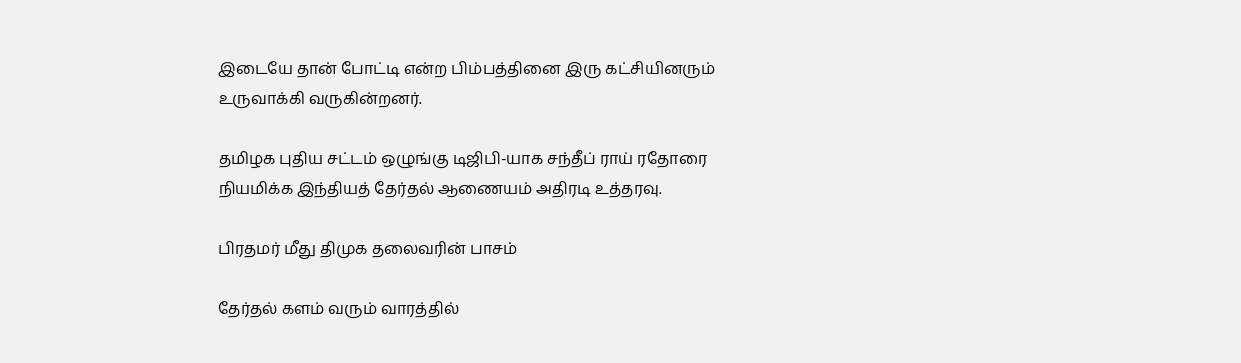இடையே தான் போட்டி என்ற பிம்பத்தினை இரு கட்சியினரும் உருவாக்கி வருகின்றனர்.

தமிழக புதிய சட்டம் ஒழுங்கு டிஜிபி-யாக சந்தீப் ராய் ரதோரை நியமிக்க இந்தியத் தேர்தல் ஆணையம் அதிரடி உத்தரவு.

பிரதமர் மீது திமுக தலைவரின் பாசம்

தேர்தல் களம் வரும் வாரத்தில்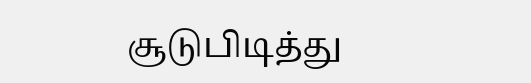சூடுபிடித்து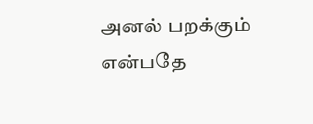அனல் பறக்கும் என்பதே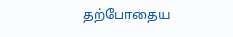தற்போதைய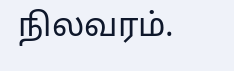நிலவரம்.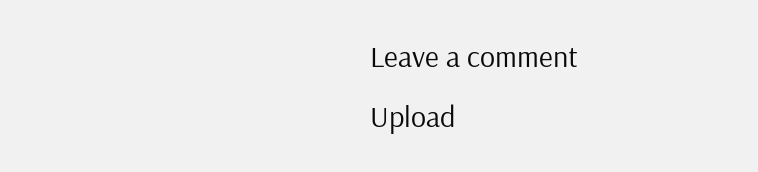Leave a comment
Upload